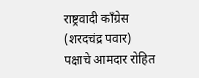राष्ट्रवादी काँग्रेस (शरदचंद्र पवार) पक्षाचे आमदार रोहित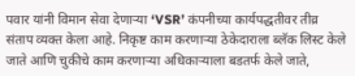पवार यांनी विमान सेवा देणाऱ्या ‘VSR’ कंपनीच्या कार्यपद्धतीवर तीव्र संताप व्यक्त केला आहे. निकृष्ट काम करणाऱ्या ठेकेदाराला ब्लॅक लिस्ट केले जाते आणि चुकीचे काम करणाऱ्या अधिकाऱ्याला बडतर्फ केले जाते,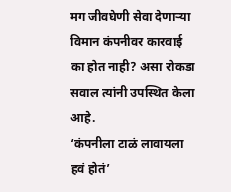मग जीवघेणी सेवा देणाऱ्या विमान कंपनीवर कारवाई का होत नाही? असा रोकडा सवाल त्यांनी उपस्थित केला आहे.
‘कंपनीला टाळं लावायला हवं होतं’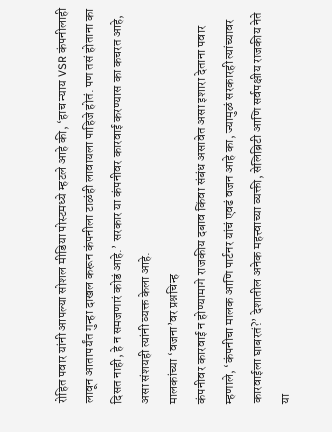रोहित पवार यांनी आपल्या सोशल मीडिया पोस्टमध्ये म्हटले आहे की, ‘हाच न्याय VSR कंपनीलाही लावून आतापर्यंत गुन्हा दाखल करून कंपनीला टाळंही लावायला पाहिजे होतं. पण तसं होताना का दिसत नाही, हे न समजणारं कोडं आहे.’ सरकार या कंपनीवर कारवाई करण्यास का कचरत आहे, असा संशयही त्यांनी व्यक्त केला आहे.
मालकांच्या ‘वजना’वर प्रश्नचिन्ह
कंपनीवर कारवाई न होण्यामागे राजकीय दबाव किंवा संबंध असावेत असा इशारा देताना पवार म्हणाले, ‘कंपनीचा मालक आणि पार्टनर यांचं एवढं वजन आहे का, ज्यामुळं सरकारही त्यांच्यावर कारवाईला घाबरतं?’ देशातील अनेक महत्त्वाच्या व्यक्ती, सेलिब्रिटी आणि सर्वपक्षीय राजकीय नेते या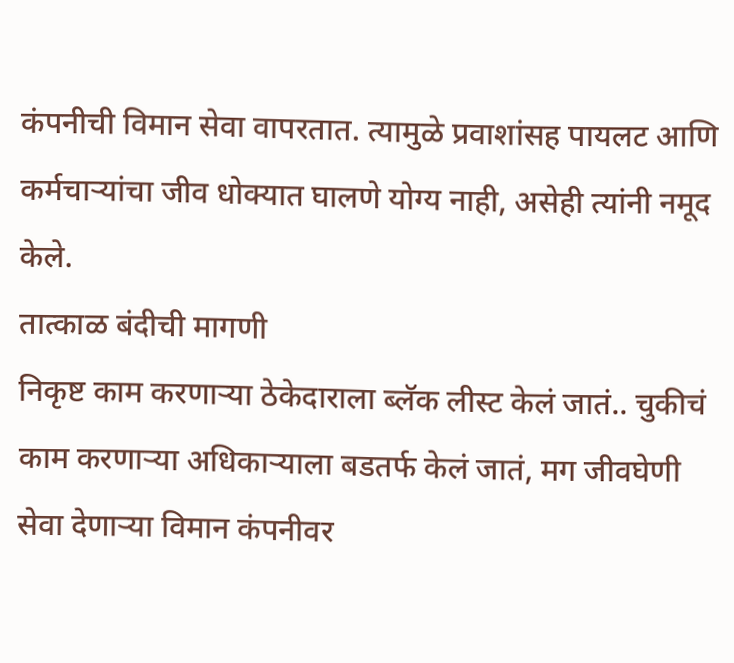कंपनीची विमान सेवा वापरतात. त्यामुळे प्रवाशांसह पायलट आणि कर्मचाऱ्यांचा जीव धोक्यात घालणे योग्य नाही, असेही त्यांनी नमूद केले.
तात्काळ बंदीची मागणी
निकृष्ट काम करणाऱ्या ठेकेदाराला ब्लॅक लीस्ट केलं जातं.. चुकीचं काम करणाऱ्या अधिकाऱ्याला बडतर्फ केलं जातं, मग जीवघेणी सेवा देणाऱ्या विमान कंपनीवर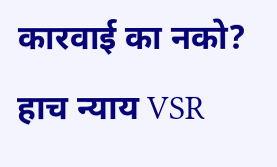कारवाई का नको? हाच न्याय VSR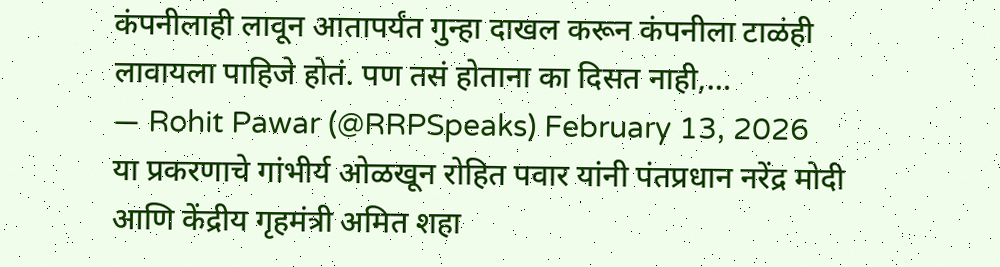कंपनीलाही लावून आतापर्यंत गुन्हा दाखल करून कंपनीला टाळंही लावायला पाहिजे होतं. पण तसं होताना का दिसत नाही,…
— Rohit Pawar (@RRPSpeaks) February 13, 2026
या प्रकरणाचे गांभीर्य ओळखून रोहित पवार यांनी पंतप्रधान नरेंद्र मोदी आणि केंद्रीय गृहमंत्री अमित शहा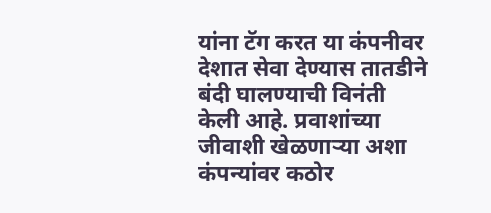यांना टॅग करत या कंपनीवर देशात सेवा देण्यास तातडीने बंदी घालण्याची विनंती केली आहे. प्रवाशांच्या जीवाशी खेळणाऱ्या अशा कंपन्यांवर कठोर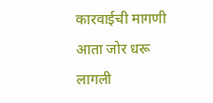कारवाईची मागणी आता जोर धरू लागली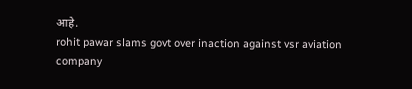आहे.
rohit pawar slams govt over inaction against vsr aviation company